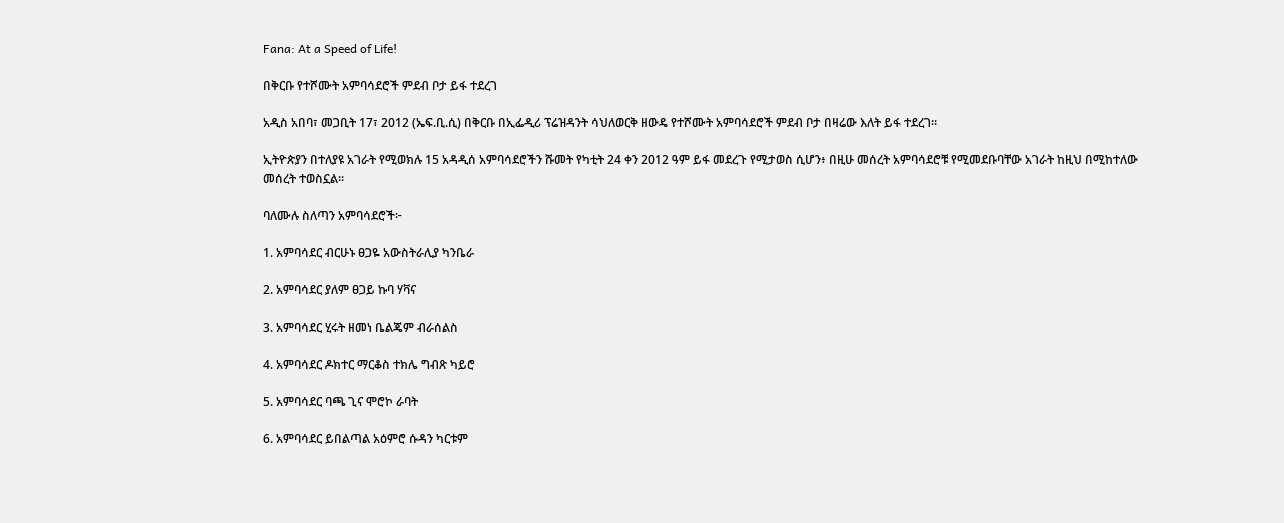Fana: At a Speed of Life!

በቅርቡ የተሾሙት አምባሳደሮች ምደብ ቦታ ይፋ ተደረገ

አዲስ አበባ፣ መጋቢት 17፣ 2012 (ኤፍ.ቢ.ሲ) በቅርቡ በኢፌዲሪ ፕሬዝዳንት ሳህለወርቅ ዘውዴ የተሾሙት አምባሳደሮች ምደብ ቦታ በዛሬው እለት ይፋ ተደረገ።

ኢትዮጵያን በተለያዩ አገራት የሚወክሉ 15 አዳዲሰ አምባሳደሮችን ሹመት የካቲት 24 ቀን 2012 ዓም ይፋ መደረጉ የሚታወስ ሲሆን፥ በዚሁ መሰረት አምባሳደሮቹ የሚመደቡባቸው አገራት ከዚህ በሚከተለው መሰረት ተወስኗል።

ባለሙሉ ስለጣን አምባሳደሮች፦

1. አምባሳደር ብርሁኑ ፀጋዬ አውስትራሊያ ካንቤራ

2. አምባሳደር ያለም ፀጋይ ኩባ ሃቫና

3. አምባሳደር ሂሩት ዘመነ ቤልጄም ብራሰልስ

4. አምባሳደር ዶክተር ማርቆስ ተክሌ ግብጽ ካይሮ

5. አምባሳደር ባጫ ጊና ሞሮኮ ራባት

6. አምባሳደር ይበልጣል አዕምሮ ሱዳን ካርቱም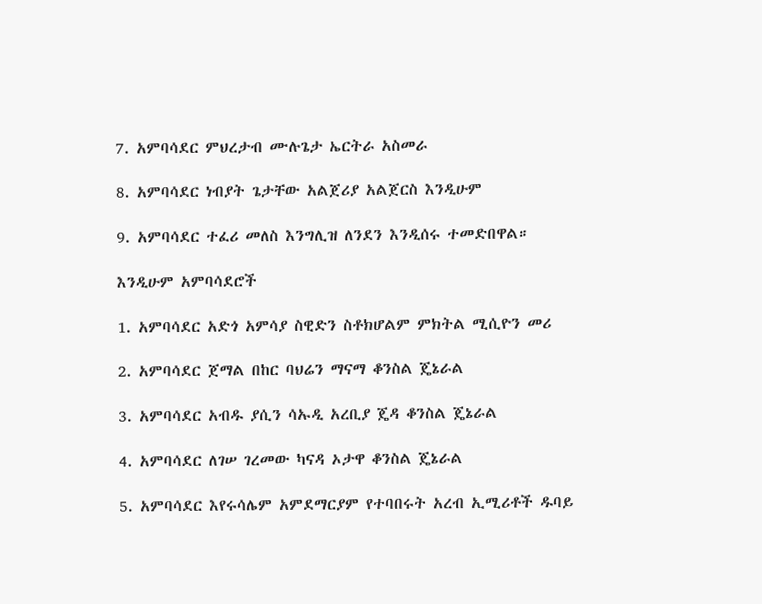7. አምባሳደር ምህረታብ ሙሉጌታ ኤርትራ አስመራ

8. አምባሳደር ነብያት ጌታቸው አልጀሪያ አልጀርስ እንዲሁም

9. አምባሳደር ተፈሪ መለስ እንግሊዝ ለንደን እንዲሰሩ ተመድበዋል።

እንዲሁም አምባሳደሮች

1. አምባሳደር አድጎ አምሳያ ስዊድን ስቶክሆልም ምክትል ሚሲዮን መሪ

2. አምባሳደር ጀማል በከር ባህሬን ማናማ ቆንስል ጄኔራል

3. አምባሳደር አብዱ ያሲን ሳኡዲ አረቢያ ጄዳ ቆንስል ጄኔራል

4. አምባሳደር ለገሠ ገረመው ካናዳ ኦታዋ ቆንስል ጄኔራል

5. አምባሳደር እየሩሳሌም አምደማርያም የተባበሩት አረብ ኢሚሪቶች ዱባይ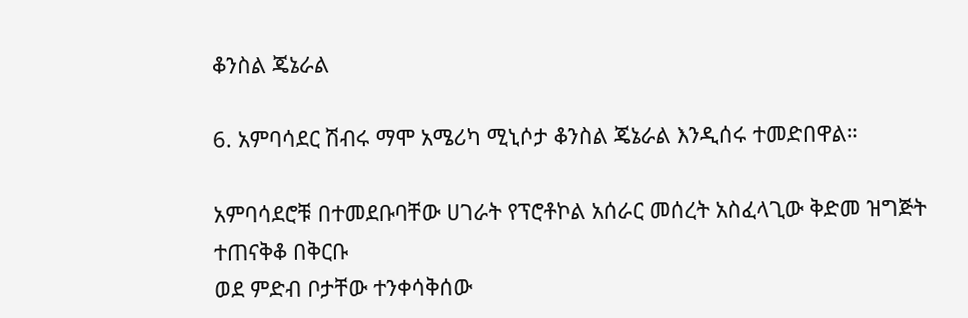ቆንስል ጄኔራል

6. አምባሳደር ሽብሩ ማሞ አሜሪካ ሚኒሶታ ቆንስል ጄኔራል እንዲሰሩ ተመድበዋል።

አምባሳደሮቹ በተመደቡባቸው ሀገራት የፕሮቶኮል አሰራር መሰረት አስፈላጊው ቅድመ ዝግጅት ተጠናቅቆ በቅርቡ
ወደ ምድብ ቦታቸው ተንቀሳቅሰው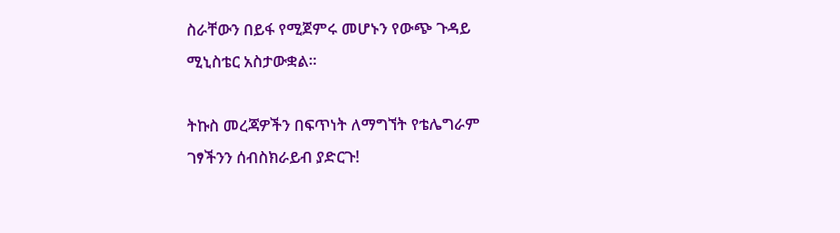ስራቸውን በይፋ የሚጀምሩ መሆኑን የውጭ ጉዳይ ሚኒስቴር አስታውቋል።

ትኩስ መረጃዎችን በፍጥነት ለማግኘት የቴሌግራም ገፃችንን ሰብስክራይብ ያድርጉ!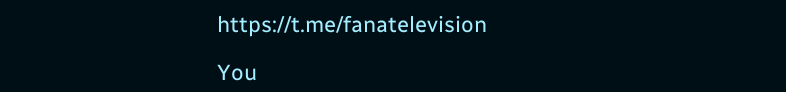https://t.me/fanatelevision

You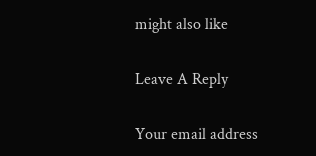might also like

Leave A Reply

Your email address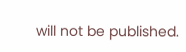will not be published.